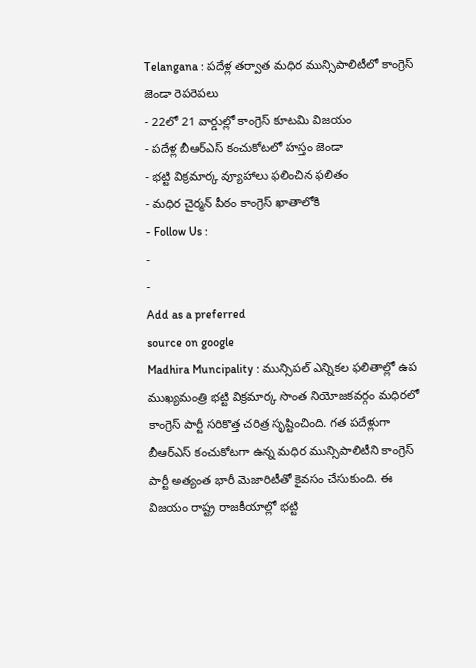Telangana : పదేళ్ల తర్వాత మధిర మున్సిపాలిటీలో కాంగ్రెస్ జెండా రెపరెపలు
- 22లో 21 వార్డుల్లో కాంగ్రెస్ కూటమి విజయం
- పదేళ్ల బీఆర్ఎస్ కంచుకోటలో హస్తం జెండా
- భట్టి విక్రమార్క వ్యూహాలు ఫలించిన ఫలితం
- మధిర చైర్మన్ పీఠం కాంగ్రెస్ ఖాతాలోకి
- Follow Us :
-
-
Add as a preferred
source on google
Madhira Muncipality : మున్సిపల్ ఎన్నికల ఫలితాల్లో ఉప ముఖ్యమంత్రి భట్టి విక్రమార్క సొంత నియోజకవర్గం మధిరలో కాంగ్రెస్ పార్టీ సరికొత్త చరిత్ర సృష్టించింది. గత పదేళ్లుగా బీఆర్ఎస్ కంచుకోటగా ఉన్న మధిర మున్సిపాలిటీని కాంగ్రెస్ పార్టీ అత్యంత భారీ మెజారిటీతో కైవసం చేసుకుంది. ఈ విజయం రాష్ట్ర రాజకీయాల్లో భట్టి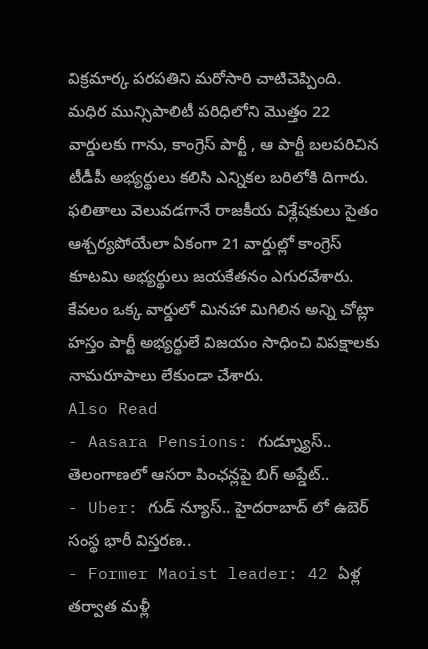విక్రమార్క పరపతిని మరోసారి చాటిచెప్పింది.
మధిర మున్సిపాలిటీ పరిధిలోని మొత్తం 22 వార్డులకు గాను, కాంగ్రెస్ పార్టీ , ఆ పార్టీ బలపరిచిన టీడీపీ అభ్యర్థులు కలిసి ఎన్నికల బరిలోకి దిగారు. ఫలితాలు వెలువడగానే రాజకీయ విశ్లేషకులు సైతం ఆశ్చర్యపోయేలా ఏకంగా 21 వార్డుల్లో కాంగ్రెస్ కూటమి అభ్యర్థులు జయకేతనం ఎగురవేశారు. కేవలం ఒక్క వార్డులో మినహా మిగిలిన అన్ని చోట్లా హస్తం పార్టీ అభ్యర్థులే విజయం సాధించి విపక్షాలకు నామరూపాలు లేకుండా చేశారు.
Also Read
- Aasara Pensions: గుడ్న్యూస్.. తెలంగాణలో ఆసరా పింఛన్లపై బిగ్ అప్డేట్..
- Uber: గుడ్ న్యూస్.. హైదరాబాద్ లో ఉబెర్ సంస్థ భారీ విస్తరణ..
- Former Maoist leader: 42 ఏళ్ల తర్వాత మళ్లీ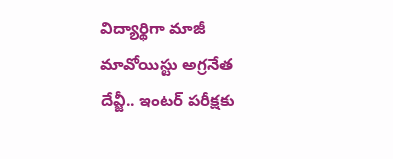విద్యార్థిగా మాజీ మావోయిస్టు అగ్రనేత దేవ్జీ.. ఇంటర్ పరీక్షకు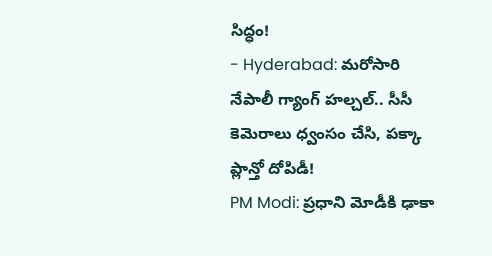సిద్ధం!
- Hyderabad: మరోసారి నేపాలీ గ్యాంగ్ హల్చల్.. సీసీ కెమెరాలు ధ్వంసం చేసి, పక్కా ప్లాన్తో దోపిడీ!
PM Modi: ప్రధాని మోడీకి ఢాకా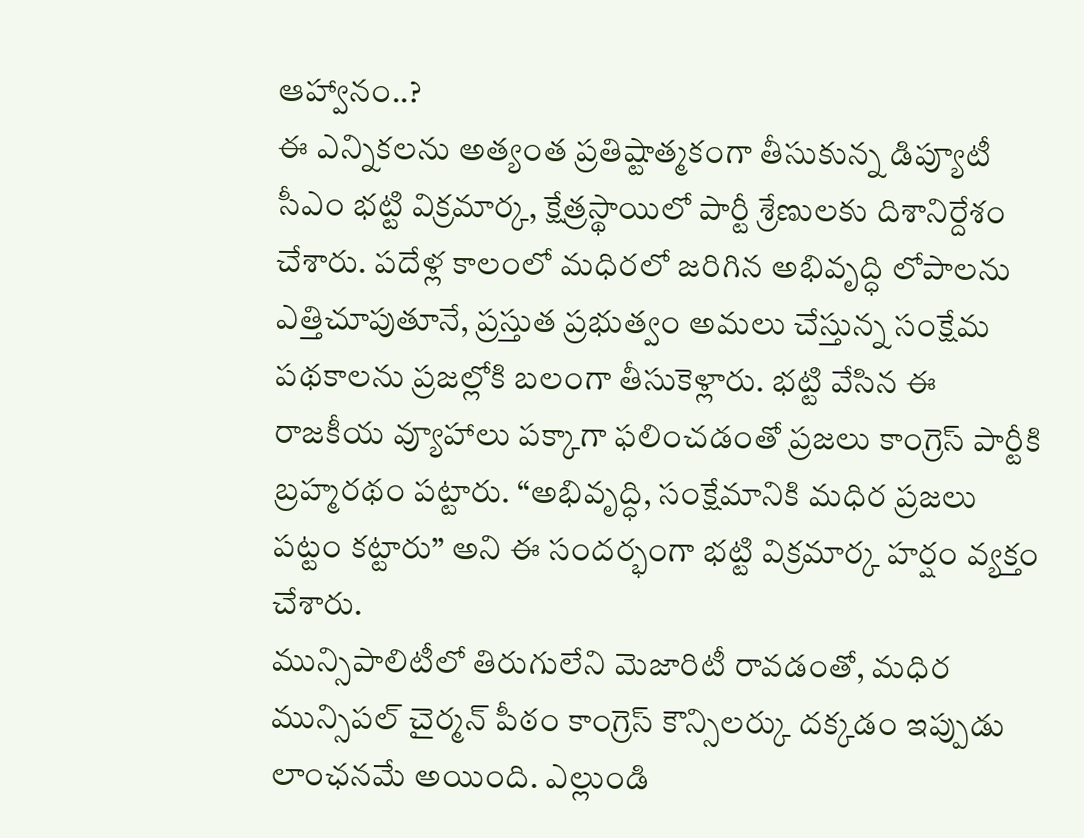ఆహ్వానం..?
ఈ ఎన్నికలను అత్యంత ప్రతిష్టాత్మకంగా తీసుకున్న డిప్యూటీ సీఎం భట్టి విక్రమార్క, క్షేత్రస్థాయిలో పార్టీ శ్రేణులకు దిశానిర్దేశం చేశారు. పదేళ్ల కాలంలో మధిరలో జరిగిన అభివృద్ధి లోపాలను ఎత్తిచూపుతూనే, ప్రస్తుత ప్రభుత్వం అమలు చేస్తున్న సంక్షేమ పథకాలను ప్రజల్లోకి బలంగా తీసుకెళ్లారు. భట్టి వేసిన ఈ రాజకీయ వ్యూహాలు పక్కాగా ఫలించడంతో ప్రజలు కాంగ్రెస్ పార్టీకి బ్రహ్మరథం పట్టారు. “అభివృద్ధి, సంక్షేమానికి మధిర ప్రజలు పట్టం కట్టారు” అని ఈ సందర్భంగా భట్టి విక్రమార్క హర్షం వ్యక్తం చేశారు.
మున్సిపాలిటీలో తిరుగులేని మెజారిటీ రావడంతో, మధిర మున్సిపల్ చైర్మన్ పీఠం కాంగ్రెస్ కౌన్సిలర్కు దక్కడం ఇప్పుడు లాంఛనమే అయింది. ఎల్లుండి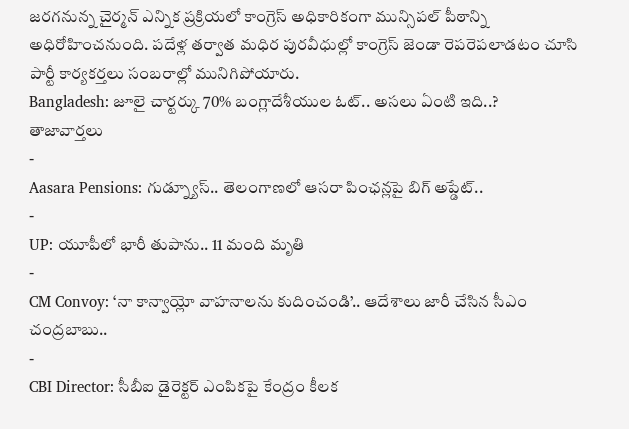జరగనున్న చైర్మన్ ఎన్నిక ప్రక్రియలో కాంగ్రెస్ అధికారికంగా మున్సిపల్ పీఠాన్ని అధిరోహించనుంది. పదేళ్ల తర్వాత మధిర పురవీధుల్లో కాంగ్రెస్ జెండా రెపరెపలాడటం చూసి పార్టీ కార్యకర్తలు సంబరాల్లో మునిగిపోయారు.
Bangladesh: జూలై చార్టర్కు 70% బంగ్లాదేశీయుల ఓట్.. అసలు ఏంటి ఇది..?
తాజావార్తలు
-
Aasara Pensions: గుడ్న్యూస్.. తెలంగాణలో ఆసరా పింఛన్లపై బిగ్ అప్డేట్..
-
UP: యూపీలో భారీ తుపాను.. 11 మంది మృతి
-
CM Convoy: ‘నా కాన్వాయ్లో వాహనాలను కుదించండి’.. ఆదేశాలు జారీ చేసిన సీఎం చంద్రబాబు..
-
CBI Director: సీబీఐ డైరెక్టర్ ఎంపికపై కేంద్రం కీలక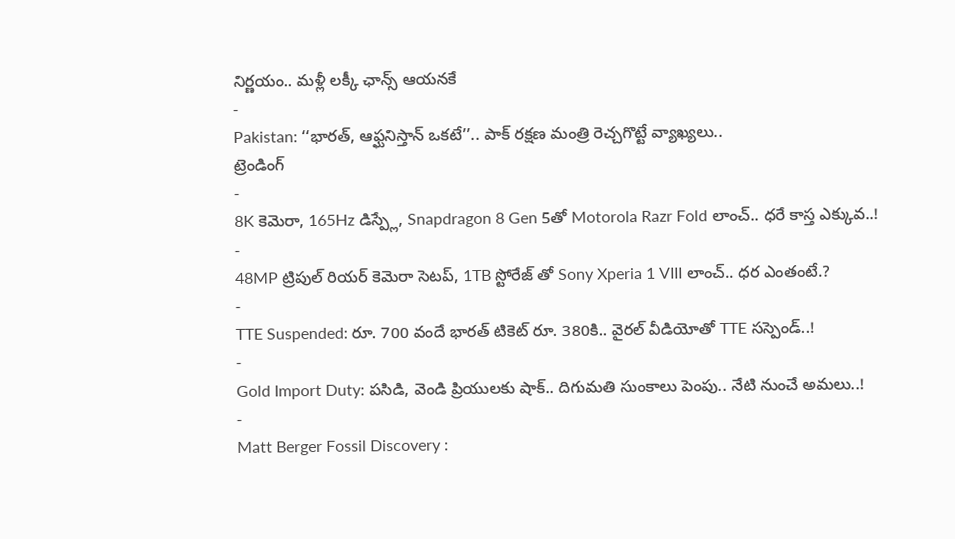నిర్ణయం.. మళ్లీ లక్కీ ఛాన్స్ ఆయనకే
-
Pakistan: ‘‘భారత్, ఆఫ్ఘనిస్తాన్ ఒకటే’’.. పాక్ రక్షణ మంత్రి రెచ్చగొట్టే వ్యాఖ్యలు..
ట్రెండింగ్
-
8K కెమెరా, 165Hz డిస్ప్లే, Snapdragon 8 Gen 5తో Motorola Razr Fold లాంచ్.. ధరే కాస్త ఎక్కువ..!
-
48MP ట్రిపుల్ రియర్ కెమెరా సెటప్, 1TB స్టోరేజ్ తో Sony Xperia 1 VIII లాంచ్.. ధర ఎంతంటే.?
-
TTE Suspended: రూ. 700 వందే భారత్ టికెట్ రూ. 380కి.. వైరల్ వీడియోతో TTE సస్పెండ్..!
-
Gold Import Duty: పసిడి, వెండి ప్రియులకు షాక్.. దిగుమతి సుంకాలు పెంపు.. నేటి నుంచే అమలు..!
-
Matt Berger Fossil Discovery :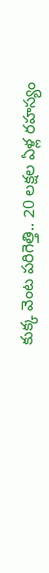కుక్క వెంట పరిగెత్తి.. 20 లక్షల ఏళ్ల రహస్యం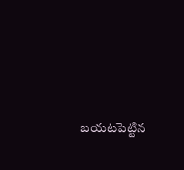బయటపెట్టిన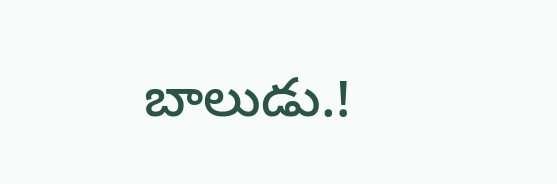బాలుడు.!